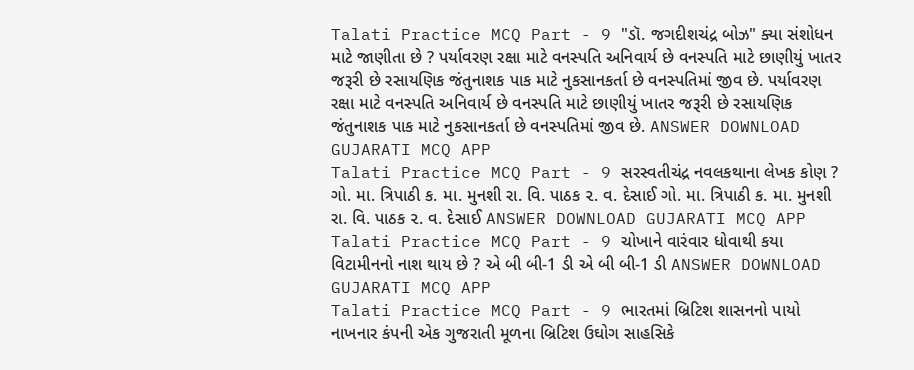Talati Practice MCQ Part - 9 "ડૉ. જગદીશચંદ્ર બોઝ" ક્યા સંશોધન માટે જાણીતા છે ? પર્યાવરણ રક્ષા માટે વનસ્પતિ અનિવાર્ય છે વનસ્પતિ માટે છાણીયું ખાતર જરૂરી છે રસાયણિક જંતુનાશક પાક માટે નુકસાનકર્તા છે વનસ્પતિમાં જીવ છે. પર્યાવરણ રક્ષા માટે વનસ્પતિ અનિવાર્ય છે વનસ્પતિ માટે છાણીયું ખાતર જરૂરી છે રસાયણિક જંતુનાશક પાક માટે નુકસાનકર્તા છે વનસ્પતિમાં જીવ છે. ANSWER DOWNLOAD GUJARATI MCQ APP
Talati Practice MCQ Part - 9 સરસ્વતીચંદ્ર નવલકથાના લેખક કોણ ? ગો. મા. ત્રિપાઠી ક. મા. મુનશી રા. વિ. પાઠક ૨. વ. દેસાઈ ગો. મા. ત્રિપાઠી ક. મા. મુનશી રા. વિ. પાઠક ૨. વ. દેસાઈ ANSWER DOWNLOAD GUJARATI MCQ APP
Talati Practice MCQ Part - 9 ચોખાને વારંવાર ધોવાથી કયા વિટામીનનો નાશ થાય છે ? એ બી બી-1 ડી એ બી બી-1 ડી ANSWER DOWNLOAD GUJARATI MCQ APP
Talati Practice MCQ Part - 9 ભારતમાં બ્રિટિશ શાસનનો પાયો નાખનાર કંપની એક ગુજરાતી મૂળના બ્રિટિશ ઉઘોગ સાહસિકે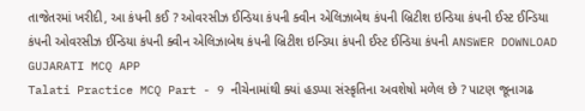તાજેતરમાં ખરીદી, આ કંપની કઈ ? ઓવરસીઝ ઈન્ડિયા કંપની ક્વીન એલિઝાબેથ કંપની બ્રિટીશ ઇન્ડિયા કંપની ઈસ્ટ ઈન્ડિયા કંપની ઓવરસીઝ ઈન્ડિયા કંપની ક્વીન એલિઝાબેથ કંપની બ્રિટીશ ઇન્ડિયા કંપની ઈસ્ટ ઈન્ડિયા કંપની ANSWER DOWNLOAD GUJARATI MCQ APP
Talati Practice MCQ Part - 9 નીચેનામાંથી ક્યાં હડપ્પા સંસ્કૃતિના અવશેષો મળેલ છે ? પાટણ જૂનાગઢ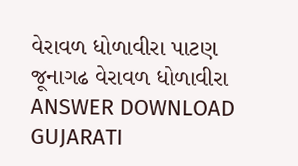વેરાવળ ધોળાવીરા પાટણ જૂનાગઢ વેરાવળ ધોળાવીરા ANSWER DOWNLOAD GUJARATI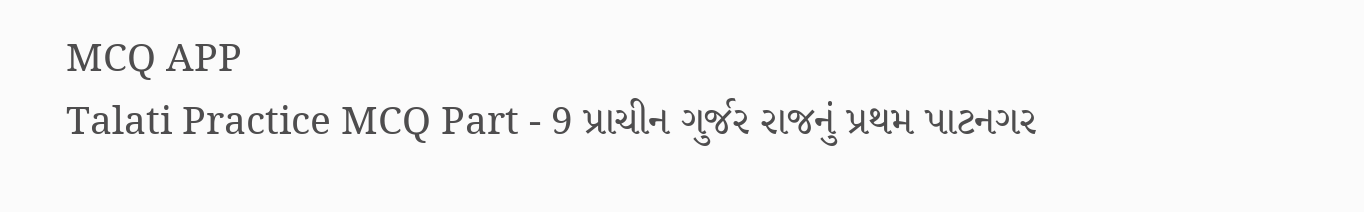MCQ APP
Talati Practice MCQ Part - 9 પ્રાચીન ગુર્જર રાજનું પ્રથમ પાટનગર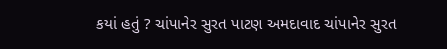કયાં હતું ? ચાંપાનેર સુરત પાટણ અમદાવાદ ચાંપાનેર સુરત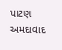પાટણ અમદાવાદ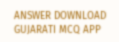ANSWER DOWNLOAD GUJARATI MCQ APP